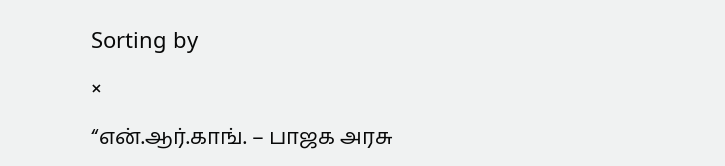Sorting by

×

“என்.ஆர்.காங். – பாஜக அரசு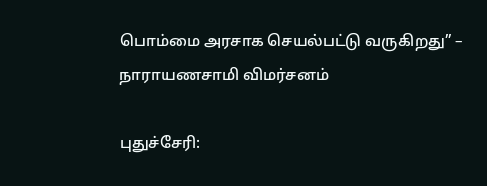பொம்மை அரசாக செயல்பட்டு வருகிறது” – நாராயணசாமி விமர்சனம்

புதுச்சேரி: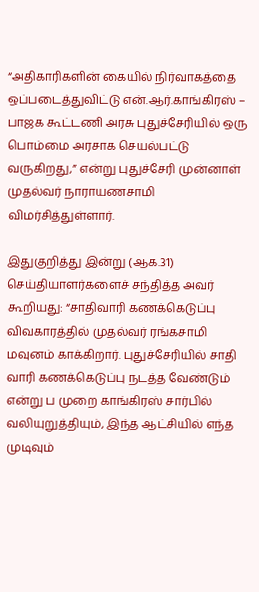“அதிகாரிகளின் கையில் நிர்வாகத்தை ஒப்படைத்துவிட்டு என்.ஆர்.காங்கிரஸ் – பாஜக கூட்டணி அரசு புதுச்சேரியில் ஒரு பொம்மை அரசாக செயல்பட்டு வருகிறது,” என்று புதுச்சேரி முன்னாள் முதல்வர் நாராயணசாமி விமர்சித்துள்ளார்.

இதுகுறித்து இன்று (ஆக.31) செய்தியாளர்களைச் சந்தித்த அவர் கூறியது: “சாதிவாரி கணக்கெடுப்பு விவகாரத்தில் முதல்வர் ரங்கசாமி மவுனம் காக்கிறார். புதுச்சேரியில் சாதி வாரி கணக்கெடுப்பு நடத்த வேண்டும் என்று ப முறை காங்கிரஸ் சார்பில் வலியுறுத்தியும், இந்த ஆட்சியில் எந்த முடிவும்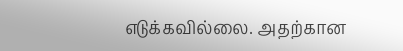எடுக்கவில்லை. அதற்கான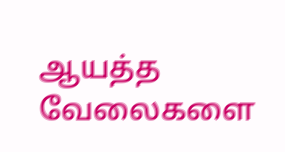ஆயத்த வேலைகளை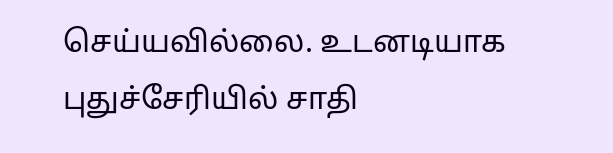செய்யவில்லை. உடனடியாக புதுச்சேரியில் சாதி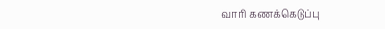வாரி கணக்கெடுப்பு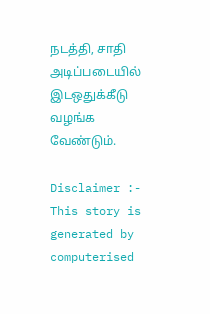நடத்தி, சாதி அடிப்படையில் இடஒதுக்கீடு வழங்க வேண்டும்.

Disclaimer :- This story is generated by computerised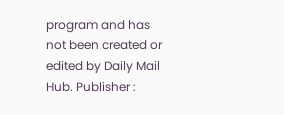program and has not been created or edited by Daily Mail Hub. Publisher :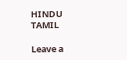HINDU TAMIL

Leave a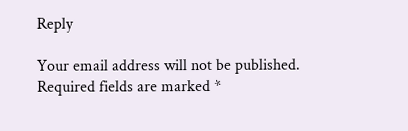Reply

Your email address will not be published. Required fields are marked *